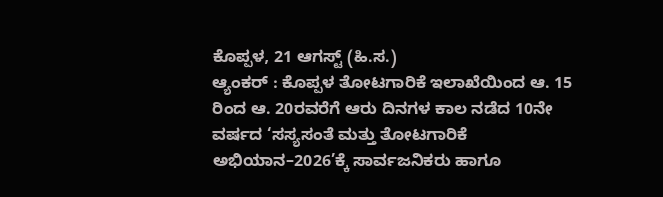ಕೊಪ್ಪಳ, 21 ಆಗಸ್ಟ್ (ಹಿ.ಸ.)
ಆ್ಯಂಕರ್ : ಕೊಪ್ಪಳ ತೋಟಗಾರಿಕೆ ಇಲಾಖೆಯಿಂದ ಆ. 15 ರಿಂದ ಆ. 20ರವರೆಗೆ ಆರು ದಿನಗಳ ಕಾಲ ನಡೆದ 10ನೇ ವರ್ಷದ ‘ಸಸ್ಯಸಂತೆ ಮತ್ತು ತೋಟಗಾರಿಕೆ ಅಭಿಯಾನ–2026’ಕ್ಕೆ ಸಾರ್ವಜನಿಕರು ಹಾಗೂ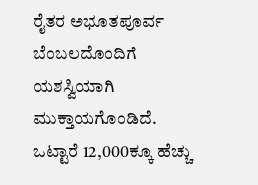ರೈತರ ಅಭೂತಪೂರ್ವ ಬೆಂಬಲದೊಂದಿಗೆ ಯಶಸ್ವಿಯಾಗಿ ಮುಕ್ತಾಯಗೊಂಡಿದೆ. ಒಟ್ಟಾರೆ 12,000ಕ್ಕೂ ಹೆಚ್ಚು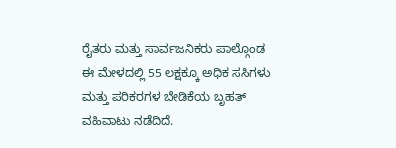ರೈತರು ಮತ್ತು ಸಾರ್ವಜನಿಕರು ಪಾಲ್ಗೊಂಡ ಈ ಮೇಳದಲ್ಲಿ 55 ಲಕ್ಷಕ್ಕೂ ಅಧಿಕ ಸಸಿಗಳು ಮತ್ತು ಪರಿಕರಗಳ ಬೇಡಿಕೆಯ ಬೃಹತ್ ವಹಿವಾಟು ನಡೆದಿದೆ.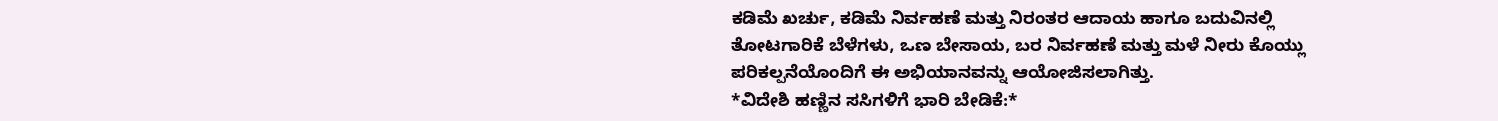ಕಡಿಮೆ ಖರ್ಚು, ಕಡಿಮೆ ನಿರ್ವಹಣೆ ಮತ್ತು ನಿರಂತರ ಆದಾಯ ಹಾಗೂ ಬದುವಿನಲ್ಲಿ ತೋಟಗಾರಿಕೆ ಬೆಳೆಗಳು, ಒಣ ಬೇಸಾಯ, ಬರ ನಿರ್ವಹಣೆ ಮತ್ತು ಮಳೆ ನೀರು ಕೊಯ್ಲು ಪರಿಕಲ್ಪನೆಯೊಂದಿಗೆ ಈ ಅಭಿಯಾನವನ್ನು ಆಯೋಜಿಸಲಾಗಿತ್ತು.
*ವಿದೇಶಿ ಹಣ್ಣಿನ ಸಸಿಗಳಿಗೆ ಭಾರಿ ಬೇಡಿಕೆ:*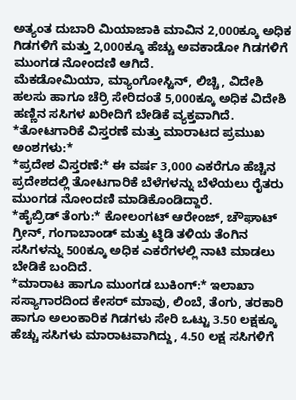ಅತ್ಯಂತ ದುಬಾರಿ ಮಿಯಾಜಾಕಿ ಮಾವಿನ 2,000ಕ್ಕೂ ಅಧಿಕ ಗಿಡಗಳಿಗೆ ಮತ್ತು 2,000ಕ್ಕೂ ಹೆಚ್ಚು ಅವಕಾಡೋ ಗಿಡಗಳಿಗೆ ಮುಂಗಡ ನೋಂದಣಿ ಆಗಿದೆ.
ಮೆಕಡೋಮಿಯಾ, ಮ್ಯಾಂಗೋಸ್ಟಿನ್, ಲಿಚ್ಚಿ, ವಿದೇಶಿ ಹಲಸು ಹಾಗೂ ಚೆರ್ರಿ ಸೇರಿದಂತೆ 5,000ಕ್ಕೂ ಅಧಿಕ ವಿದೇಶಿ ಹಣ್ಣಿನ ಸಸಿಗಳ ಖರೀದಿಗೆ ಬೇಡಿಕೆ ವ್ಯಕ್ತವಾಗಿದೆ.
*ತೋಟಗಾರಿಕೆ ವಿಸ್ತರಣೆ ಮತ್ತು ಮಾರಾಟದ ಪ್ರಮುಖ ಅಂಶಗಳು:*
*ಪ್ರದೇಶ ವಿಸ್ತರಣೆ:* ಈ ವರ್ಷ 3,000 ಎಕರೆಗೂ ಹೆಚ್ಚಿನ ಪ್ರದೇಶದಲ್ಲಿ ತೋಟಗಾರಿಕೆ ಬೆಳೆಗಳನ್ನು ಬೆಳೆಯಲು ರೈತರು ಮುಂಗಡ ನೋಂದಣಿ ಮಾಡಿಕೊಂಡಿದ್ದಾರೆ.
*ಹೈಬ್ರಿಡ್ ತೆಂಗು:* ಕೋಲಂಗಟ್ ಆರೇಂಜ್, ಚೌಘಾಟ್ ಗ್ರೀನ್, ಗಂಗಾಬಾಂಡ್ ಮತ್ತು ಟ್ಠಿಡಿ ತಳಿಯ ತೆಂಗಿನ ಸಸಿಗಳನ್ನು 500ಕ್ಕೂ ಅಧಿಕ ಎಕರೆಗಳಲ್ಲಿ ನಾಟಿ ಮಾಡಲು ಬೇಡಿಕೆ ಬಂದಿದೆ.
*ಮಾರಾಟ ಹಾಗೂ ಮುಂಗಡ ಬುಕಿಂಗ್:* ಇಲಾಖಾ ಸಸ್ಯಾಗಾರದಿಂದ ಕೇಸರ್ ಮಾವು, ಲಿಂಬೆ, ತೆಂಗು, ತರಕಾರಿ ಹಾಗೂ ಅಲಂಕಾರಿಕ ಗಿಡಗಳು ಸೇರಿ ಒಟ್ಟು 3.50 ಲಕ್ಷಕ್ಕೂ ಹೆಚ್ಚು ಸಸಿಗಳು ಮಾರಾಟವಾಗಿದ್ದು, 4.50 ಲಕ್ಷ ಸಸಿಗಳಿಗೆ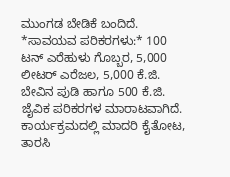ಮುಂಗಡ ಬೇಡಿಕೆ ಬಂದಿದೆ.
*ಸಾವಯವ ಪರಿಕರಗಳು:* 100 ಟನ್ ಎರೆಹುಳು ಗೊಬ್ಬರ, 5,000 ಲೀಟರ್ ಎರೆಜಲ, 5,000 ಕೆ.ಜಿ. ಬೇವಿನ ಪುಡಿ ಹಾಗೂ 500 ಕೆ.ಜಿ. ಜೈವಿಕ ಪರಿಕರಗಳ ಮಾರಾಟವಾಗಿದೆ.
ಕಾರ್ಯಕ್ರಮದಲ್ಲಿ ಮಾದರಿ ಕೈತೋಟ, ತಾರಸಿ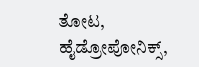ತೋಟ, ಹೈಡ್ರೋಪೋನಿಕ್ಸ್,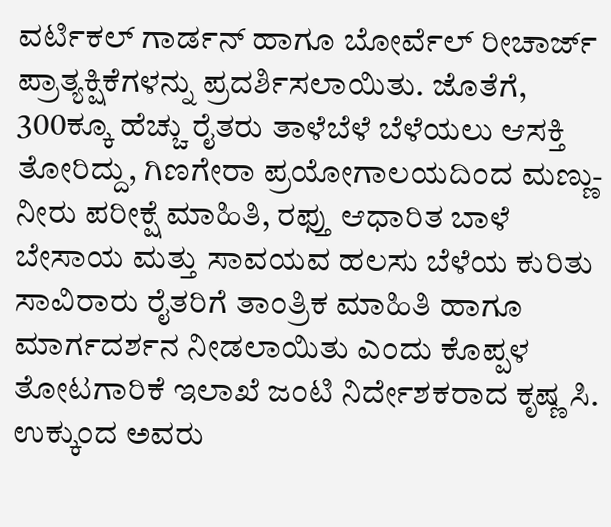ವರ್ಟಿಕಲ್ ಗಾರ್ಡನ್ ಹಾಗೂ ಬೋರ್ವೆಲ್ ರೀಚಾರ್ಜ್ ಪ್ರಾತ್ಯಕ್ಷಿಕೆಗಳನ್ನು ಪ್ರದರ್ಶಿಸಲಾಯಿತು. ಜೊತೆಗೆ, 300ಕ್ಕೂ ಹೆಚ್ಚು ರೈತರು ತಾಳೆಬೆಳೆ ಬೆಳೆಯಲು ಆಸಕ್ತಿ ತೋರಿದ್ದು, ಗಿಣಗೇರಾ ಪ್ರಯೋಗಾಲಯದಿಂದ ಮಣ್ಣು-ನೀರು ಪರೀಕ್ಷೆ ಮಾಹಿತಿ, ರಫ್ತು ಆಧಾರಿತ ಬಾಳೆ ಬೇಸಾಯ ಮತ್ತು ಸಾವಯವ ಹಲಸು ಬೆಳೆಯ ಕುರಿತು ಸಾವಿರಾರು ರೈತರಿಗೆ ತಾಂತ್ರಿಕ ಮಾಹಿತಿ ಹಾಗೂ ಮಾರ್ಗದರ್ಶನ ನೀಡಲಾಯಿತು ಎಂದು ಕೊಪ್ಪಳ ತೋಟಗಾರಿಕೆ ಇಲಾಖೆ ಜಂಟಿ ನಿರ್ದೇಶಕರಾದ ಕೃಷ್ಣ ಸಿ. ಉಕ್ಕುಂದ ಅವರು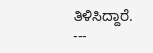ತಿಳಿಸಿದ್ದಾರೆ.
---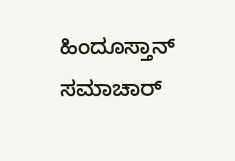ಹಿಂದೂಸ್ತಾನ್ ಸಮಾಚಾರ್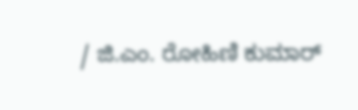/ ಜಿ.ಎಂ. ರೋಹಿಣಿ ಕುಮಾರ್